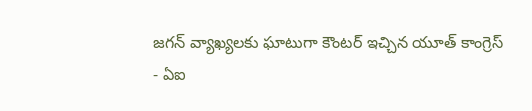జగన్ వ్యాఖ్యలకు ఘాటుగా కౌంటర్ ఇచ్చిన యూత్ కాంగ్రెస్
- ఏఐ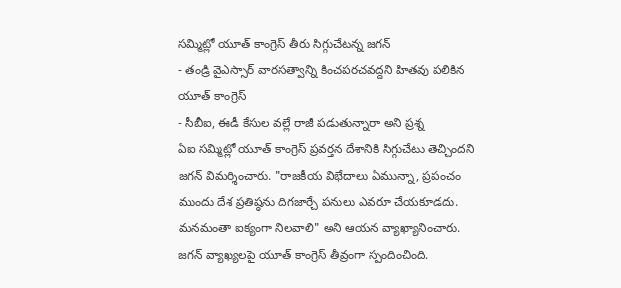సమ్మిట్లో యూత్ కాంగ్రెస్ తీరు సిగ్గుచేటన్న జగన్
- తండ్రి వైఎస్సార్ వారసత్వాన్ని కించపరచవద్దని హితవు పలికిన యూత్ కాంగ్రెస్
- సీబీఐ, ఈడీ కేసుల వల్లే రాజీ పడుతున్నారా అని ప్రశ్న
ఏఐ సమ్మిట్లో యూత్ కాంగ్రెస్ ప్రవర్తన దేశానికి సిగ్గుచేటు తెచ్చిందని జగన్ విమర్శించారు. "రాజకీయ విభేదాలు ఏమున్నా, ప్రపంచం ముందు దేశ ప్రతిష్ఠను దిగజార్చే పనులు ఎవరూ చేయకూడదు. మనమంతా ఐక్యంగా నిలవాలి" అని ఆయన వ్యాఖ్యానించారు.
జగన్ వ్యాఖ్యలపై యూత్ కాంగ్రెస్ తీవ్రంగా స్పందించింది.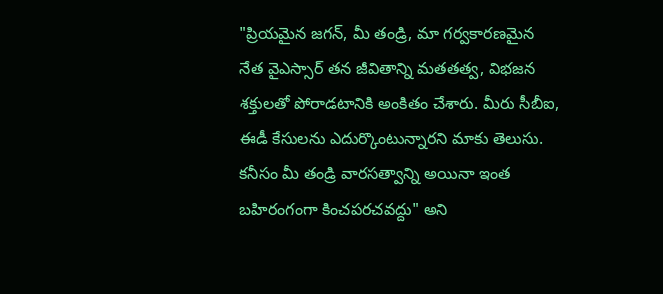"ప్రియమైన జగన్, మీ తండ్రి, మా గర్వకారణమైన నేత వైఎస్సార్ తన జీవితాన్ని మతతత్వ, విభజన శక్తులతో పోరాడటానికి అంకితం చేశారు. మీరు సీబీఐ, ఈడీ కేసులను ఎదుర్కొంటున్నారని మాకు తెలుసు. కనీసం మీ తండ్రి వారసత్వాన్ని అయినా ఇంత బహిరంగంగా కించపరచవద్దు" అని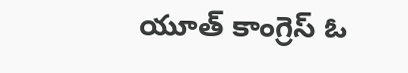యూత్ కాంగ్రెస్ ఓ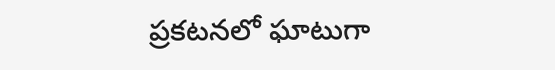ప్రకటనలో ఘాటుగా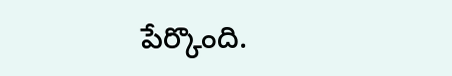పేర్కొంది.